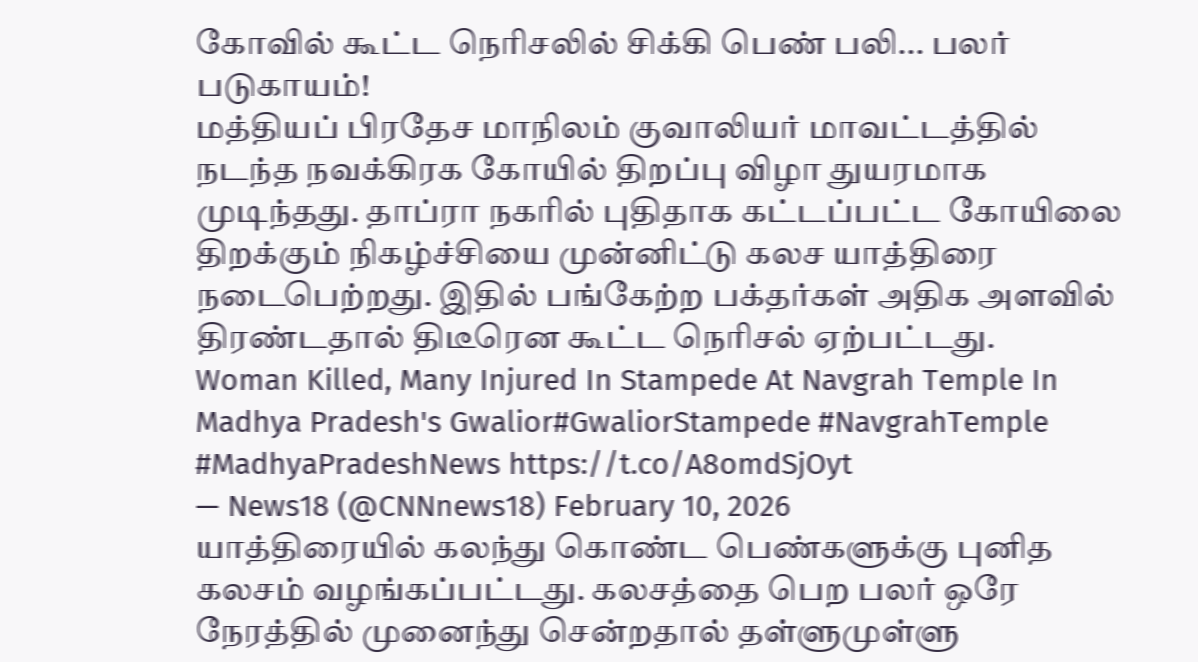கோவில் கூட்ட நெரிசலில் சிக்கி பெண் பலி... பலர் படுகாயம்!
மத்தியப் பிரதேச மாநிலம் குவாலியர் மாவட்டத்தில் நடந்த நவக்கிரக கோயில் திறப்பு விழா துயரமாக முடிந்தது. தாப்ரா நகரில் புதிதாக கட்டப்பட்ட கோயிலை திறக்கும் நிகழ்ச்சியை முன்னிட்டு கலச யாத்திரை நடைபெற்றது. இதில் பங்கேற்ற பக்தர்கள் அதிக அளவில் திரண்டதால் திடீரென கூட்ட நெரிசல் ஏற்பட்டது.
Woman Killed, Many Injured In Stampede At Navgrah Temple In Madhya Pradesh's Gwalior#GwaliorStampede #NavgrahTemple #MadhyaPradeshNews https://t.co/A8omdSjOyt
— News18 (@CNNnews18) February 10, 2026
யாத்திரையில் கலந்து கொண்ட பெண்களுக்கு புனித கலசம் வழங்கப்பட்டது. கலசத்தை பெற பலர் ஒரே நேரத்தில் முனைந்து சென்றதால் தள்ளுமுள்ளு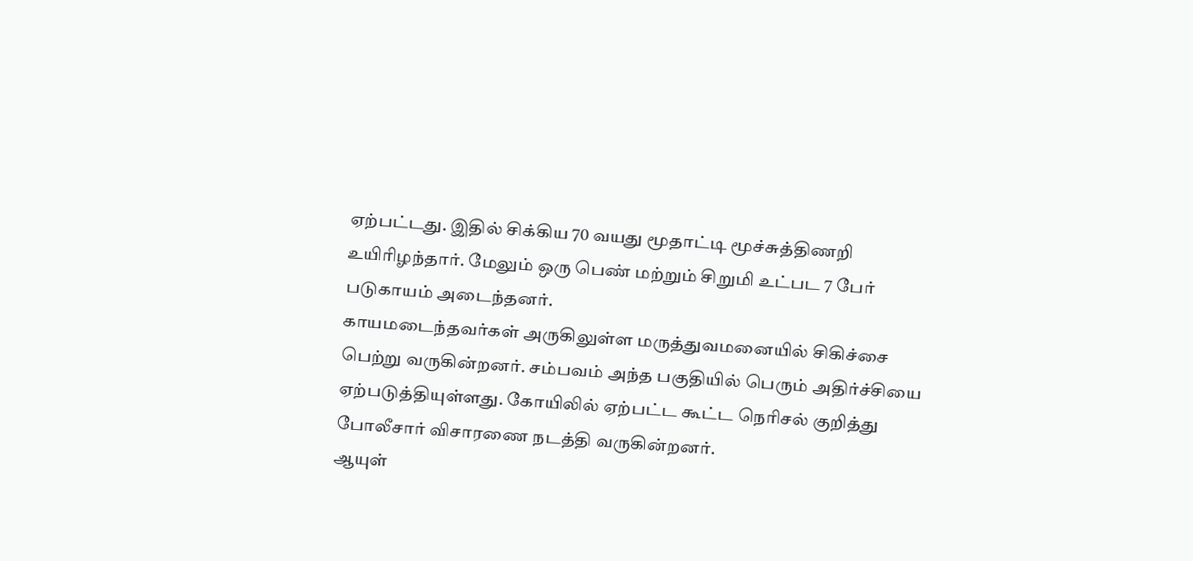ஏற்பட்டது. இதில் சிக்கிய 70 வயது மூதாட்டி மூச்சுத்திணறி உயிரிழந்தார். மேலும் ஒரு பெண் மற்றும் சிறுமி உட்பட 7 பேர் படுகாயம் அடைந்தனர்.
காயமடைந்தவர்கள் அருகிலுள்ள மருத்துவமனையில் சிகிச்சை பெற்று வருகின்றனர். சம்பவம் அந்த பகுதியில் பெரும் அதிர்ச்சியை ஏற்படுத்தியுள்ளது. கோயிலில் ஏற்பட்ட கூட்ட நெரிசல் குறித்து போலீசார் விசாரணை நடத்தி வருகின்றனர்.
ஆயுள்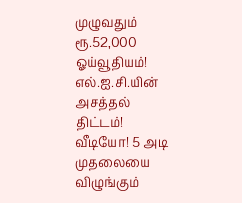முழுவதும் ரூ.52,000 ஓய்வூதியம்! எல்.ஐ.சி.யின் அசத்தல் திட்டம்!
வீடியோ! 5 அடி முதலையை விழுங்கும்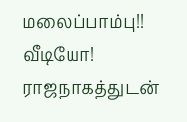மலைப்பாம்பு!!
வீடியோ! ராஜநாகத்துடன்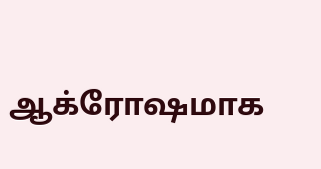ஆக்ரோஷமாக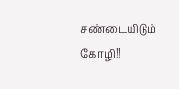சண்டையிடும் கோழி!!